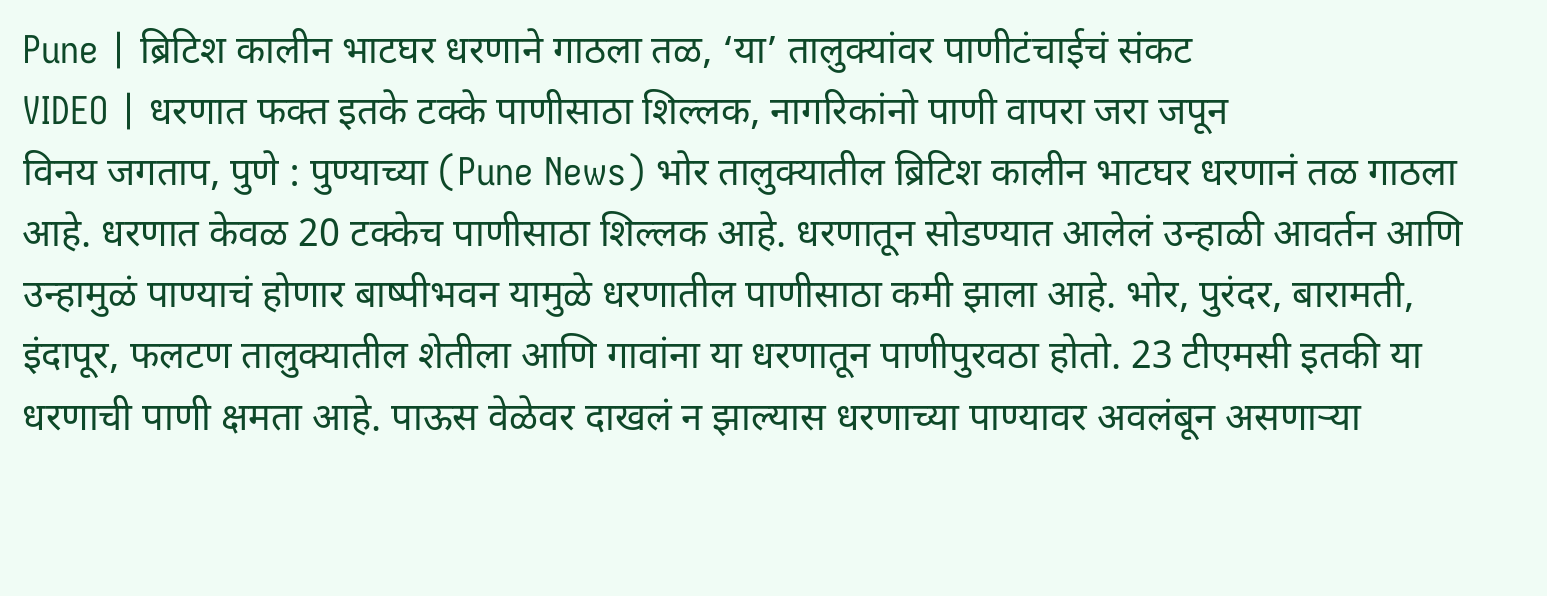Pune | ब्रिटिश कालीन भाटघर धरणाने गाठला तळ, ‘या’ तालुक्यांवर पाणीटंचाईचं संकट
VIDEO | धरणात फक्त इतके टक्के पाणीसाठा शिल्लक, नागरिकांनो पाणी वापरा जरा जपून
विनय जगताप, पुणे : पुण्याच्या (Pune News) भोर तालुक्यातील ब्रिटिश कालीन भाटघर धरणानं तळ गाठला आहे. धरणात केवळ 20 टक्केच पाणीसाठा शिल्लक आहे. धरणातून सोडण्यात आलेलं उन्हाळी आवर्तन आणि उन्हामुळं पाण्याचं होणार बाष्पीभवन यामुळे धरणातील पाणीसाठा कमी झाला आहे. भोर, पुरंदर, बारामती, इंदापूर, फलटण तालुक्यातील शेतीला आणि गावांना या धरणातून पाणीपुरवठा होतो. 23 टीएमसी इतकी या धरणाची पाणी क्षमता आहे. पाऊस वेळेवर दाखलं न झाल्यास धरणाच्या पाण्यावर अवलंबून असणाऱ्या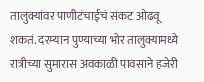तालुक्यांवर पाणीटंचाईचं संकट ओढवू शकतं. दरम्यान पुण्याच्या भोर तालुक्यामध्ये रात्रीच्या सुमारास अवकाळी पावसाने हजेरी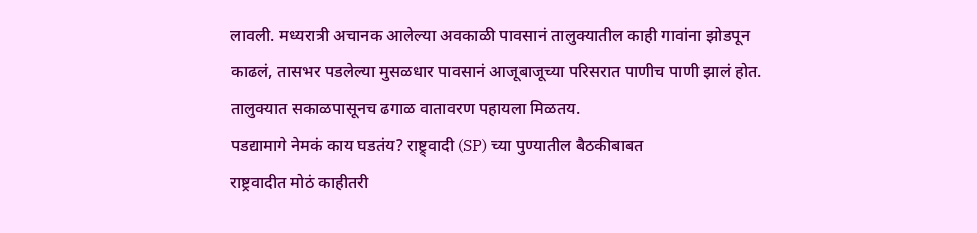लावली. मध्यरात्री अचानक आलेल्या अवकाळी पावसानं तालुक्यातील काही गावांना झोडपून काढलं, तासभर पडलेल्या मुसळधार पावसानं आजूबाजूच्या परिसरात पाणीच पाणी झालं होत. तालुक्यात सकाळपासूनच ढगाळ वातावरण पहायला मिळतय.
पडद्यामागे नेमकं काय घडतंय? राष्ट्र्वादी (SP) च्या पुण्यातील बैठकीबाबत
राष्ट्रवादीत मोठं काहीतरी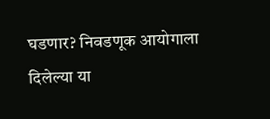घडणार? निवडणूक आयोगाला दिलेल्या या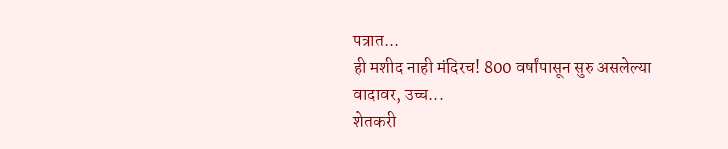पत्रात...
ही मशीद नाही मंदिरच! 800 वर्षांपासून सुरु असलेल्या वादावर, उच्च...
शेतकरी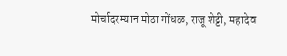मोर्चादरम्यान मोठा गोंधळ, राजू शेट्टी, महादेव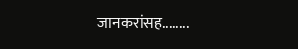जानकरांसह........